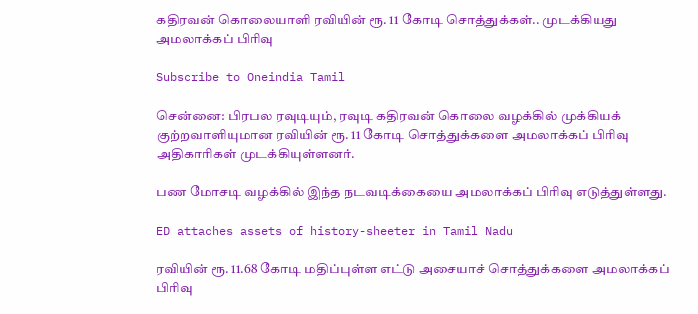கதிரவன் கொலையாளி ரவியின் ரூ. 11 கோடி சொத்துக்கள்.. முடக்கியது அமலாக்கப் பிரிவு

Subscribe to Oneindia Tamil

சென்னை: பிரபல ரவுடியும், ரவுடி கதிரவன் கொலை வழக்கில் முக்கியக் குற்றவாளியுமான ரவியின் ரூ. 11 கோடி சொத்துக்களை அமலாக்கப் பிரிவு அதிகாரிகள் முடக்கியுள்ளனர்.

பண மோசடி வழக்கில் இந்த நடவடிக்கையை அமலாக்கப் பிரிவு எடுத்துள்ளது.

ED attaches assets of history-sheeter in Tamil Nadu

ரவியின் ரூ. 11.68 கோடி மதிப்புள்ள எட்டு அசையாச் சொத்துக்களை அமலாக்கப் பிரிவு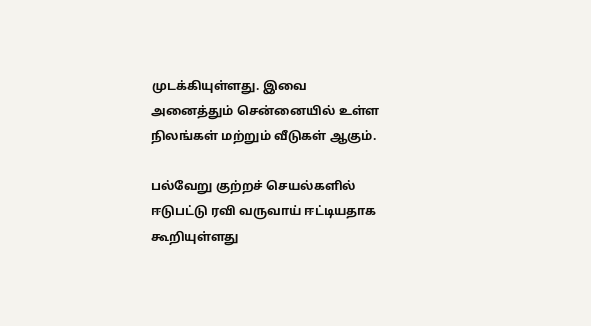முடக்கியுள்ளது. இவை அனைத்தும் சென்னையில் உள்ள நிலங்கள் மற்றும் வீடுகள் ஆகும்.

பல்வேறு குற்றச் செயல்களில் ஈடுபட்டு ரவி வருவாய் ஈட்டியதாக கூறியுள்ளது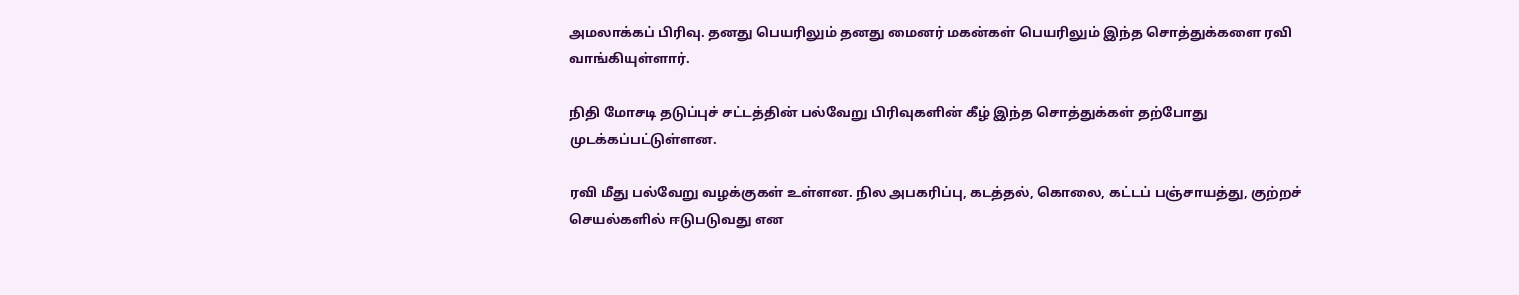அமலாக்கப் பிரிவு. தனது பெயரிலும் தனது மைனர் மகன்கள் பெயரிலும் இந்த சொத்துக்களை ரவி வாங்கியுள்ளார்.

நிதி மோசடி தடுப்புச் சட்டத்தின் பல்வேறு பிரிவுகளின் கீழ் இந்த சொத்துக்கள் தற்போது முடக்கப்பட்டுள்ளன.

ரவி மீது பல்வேறு வழக்குகள் உள்ளன. நில அபகரிப்பு, கடத்தல், கொலை, கட்டப் பஞ்சாயத்து, குற்றச் செயல்களில் ஈடுபடுவது என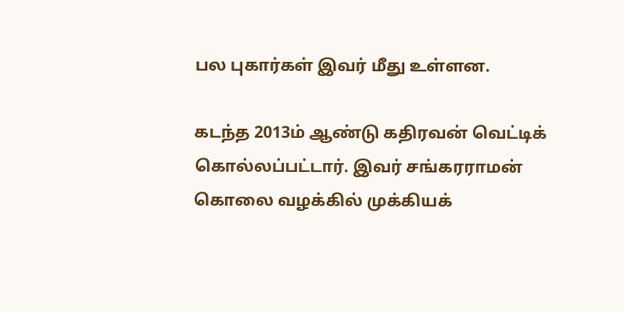பல புகார்கள் இவர் மீது உள்ளன.

கடந்த 2013ம் ஆண்டு கதிரவன் வெட்டிக் கொல்லப்பட்டார். இவர் சங்கரராமன் கொலை வழக்கில் முக்கியக்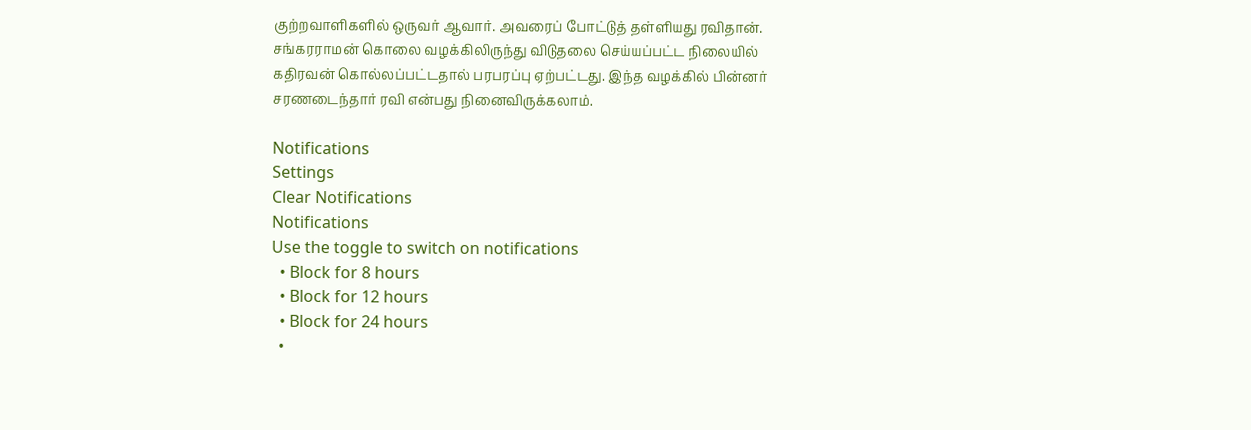குற்றவாளிகளில் ஒருவர் ஆவார். அவரைப் போட்டுத் தள்ளியது ரவிதான். சங்கரராமன் கொலை வழக்கிலிருந்து விடுதலை செய்யப்பட்ட நிலையில் கதிரவன் கொல்லப்பட்டதால் பரபரப்பு ஏற்பட்டது. இந்த வழக்கில் பின்னர் சரணடைந்தார் ரவி என்பது நினைவிருக்கலாம்.

Notifications
Settings
Clear Notifications
Notifications
Use the toggle to switch on notifications
  • Block for 8 hours
  • Block for 12 hours
  • Block for 24 hours
  •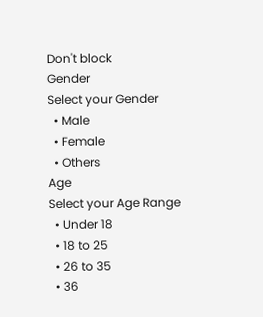Don't block
Gender
Select your Gender
  • Male
  • Female
  • Others
Age
Select your Age Range
  • Under 18
  • 18 to 25
  • 26 to 35
  • 36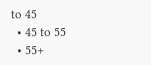to 45
  • 45 to 55
  • 55+